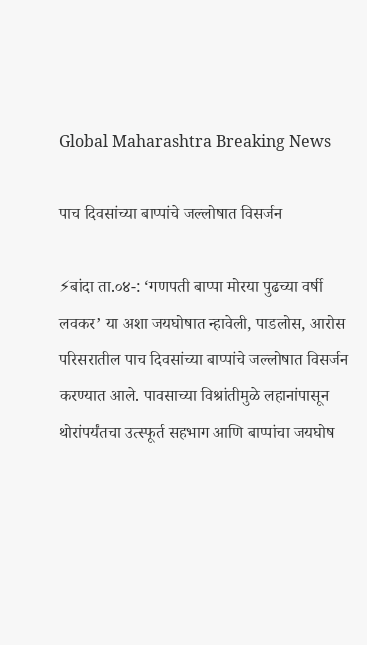Global Maharashtra Breaking News

पाच दिवसांच्या बाप्पांचे जल्लोषात विसर्जन

⚡बांदा ता.०४-: ‘गणपती बाप्पा मोरया पुढच्या वर्षी लवकर’ या अशा जयघोषात न्हावेली, पाडलोस, आरोस परिसरातील पाच दिवसांच्या बाप्पांचे जल्लोषात विसर्जन करण्यात आले. पावसाच्या विश्रांतीमुळे लहानांपासून थोरांपर्यंतचा उत्स्फूर्त सहभाग आणि बाप्पांचा जयघोष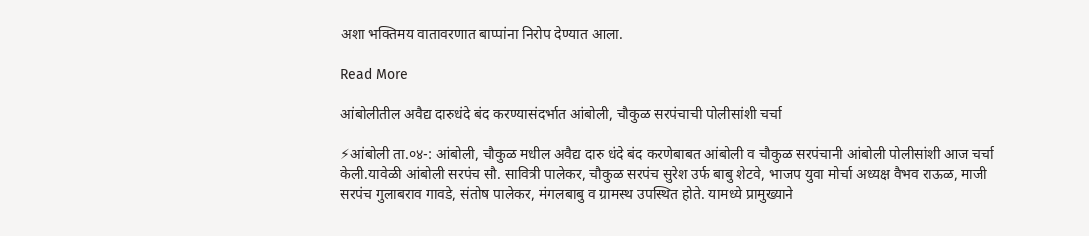अशा भक्तिमय वातावरणात बाप्पांना निरोप देण्यात आला.

Read More

आंबोलीतील अवैद्य दारुधंदे बंद करण्यासंदर्भात आंबोली, चौकुळ सरपंचाची पोलीसांशी चर्चा

⚡आंबोली ता.०४-: आंबोली, चौकुळ मधील अवैद्य दारु धंदे बंद करणेबाबत आंबोली व चौकुळ सरपंचानी आंबोली पोलीसांशी आज चर्चा केली.यावेळी आंबोली सरपंच सौ. सावित्री पालेकर, चौकुळ सरपंच सुरेश उर्फ बाबु शेटवे, भाजप युवा मोर्चा अध्यक्ष वैभव राऊळ, माजी सरपंच गुलाबराव गावडे, संतोष पालेकर, मंगलबाबु व ग्रामस्थ उपस्थित होते. यामध्ये प्रामुख्याने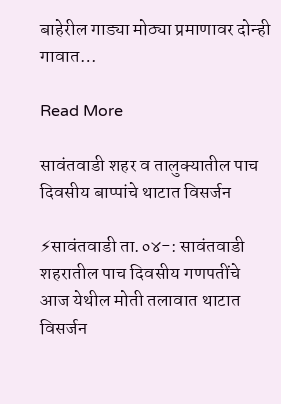बाहेरील गाड्या मोठ्या प्रमाणावर दोन्ही गावात…

Read More

सावंतवाडी शहर व तालुक्यातील पाच दिवसीय बाप्पांचे थाटात विसर्जन

⚡सावंतवाडी ता.०४-: सावंतवाडी शहरातील पाच दिवसीय गणपतींचे आज येथील मोती तलावात थाटात विसर्जन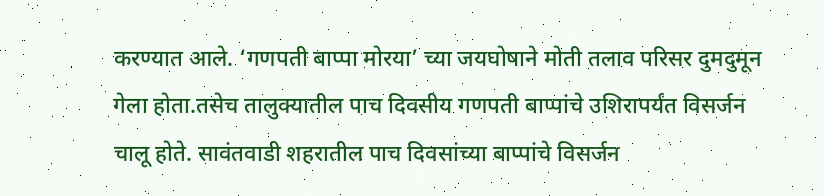करण्यात आले. ‘गणपती बाप्पा मोरया’ च्या जयघोषाने मोती तलाव परिसर दुमदुमून गेला होता.तसेच तालुक्यातील पाच दिवसीय गणपती बाप्पांचे उशिरापर्यंत विसर्जन चालू होते. सावंतवाडी शहरातील पाच दिवसांच्या बाप्पांचे विसर्जन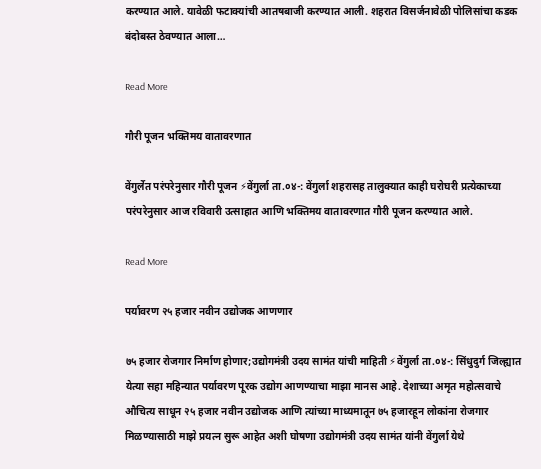करण्यात आले. यावेळी फटाक्यांची आतषबाजी करण्यात आली. शहरात विसर्जनावेळी पोलिसांचा कडक बंदोबस्त ठेवण्यात आला…

Read More

गौरी पूजन भक्तिमय वातावरणात

वेंगुर्लेत परंपरेनुसार गौरी पूजन ⚡वेंगुर्ला ता.०४-: वेंगुर्ला शहरासह तालुक्यात काही घरोघरी प्रत्येकाच्या परंपरेनुसार आज रविवारी उत्साहात आणि भक्तिमय वातावरणात गौरी पूजन करण्यात आले.

Read More

पर्यावरण २५ हजार नवीन उद्योजक आणणार

७५ हजार रोजगार निर्माण होणार;उद्योगमंत्री उदय सामंत यांची माहिती ⚡वेंगुर्ला ता.०४-: सिंधुदुर्ग जिल्ह्यात येत्या सहा महिन्यात पर्यावरण पूरक उद्योग आणण्याचा माझा मानस आहे. देशाच्या अमृत महोत्सवाचे औचित्य साधून २५ हजार नवीन उद्योजक आणि त्यांच्या माध्यमातून ७५ हजारहून लोकांना रोजगार मिळण्यासाठी माझे प्रयत्न सुरू आहेत अशी घोषणा उद्योगमंत्री उदय सामंत यांनी वेंगुर्ला येथे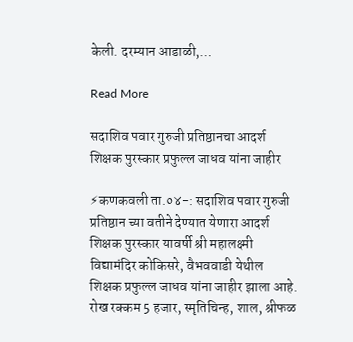केली. दरम्यान आडाळी,…

Read More

सदाशिव पवार गुरुजी प्रतिष्ठानचा आदर्श शिक्षक पुरस्कार प्रफुल्ल जाधव यांना जाहीर

⚡कणकवली ता.०४-: सदाशिव पवार गुरुजी प्रतिष्ठान च्या वतीने देण्यात येणारा आदर्श शिक्षक पुरस्कार यावर्षी श्री महालक्ष्मी विद्यामंदिर कोकिसरे, वैभववाडी येथील शिक्षक प्रफुल्ल जाधव यांना जाहीर झाला आहे. रोख रक्कम 5 हजार, स्मृतिचिन्ह, शाल, श्रीफळ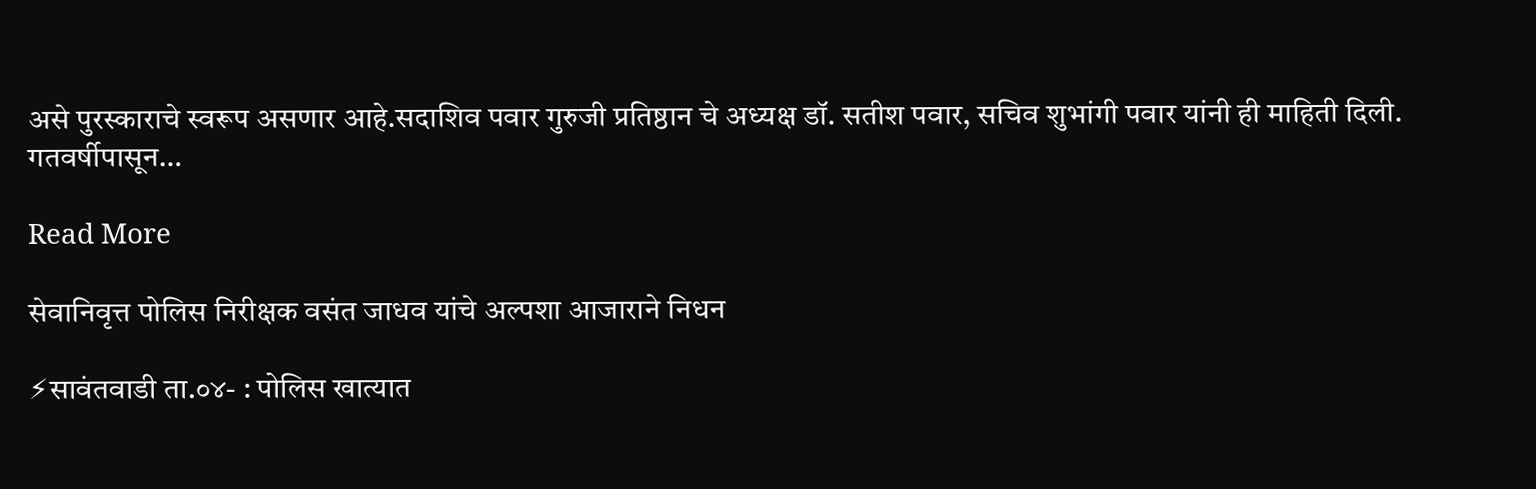असे पुरस्काराचे स्वरूप असणार आहे.सदाशिव पवार गुरुजी प्रतिष्ठान चे अध्यक्ष डॉ. सतीश पवार, सचिव शुभांगी पवार यांनी ही माहिती दिली. गतवर्षीपासून…

Read More

सेवानिवृत्त पोलिस निरीक्षक वसंत जाधव यांचे अल्पशा आजाराने निधन

⚡सावंतवाडी ता.०४- : पोलिस खात्यात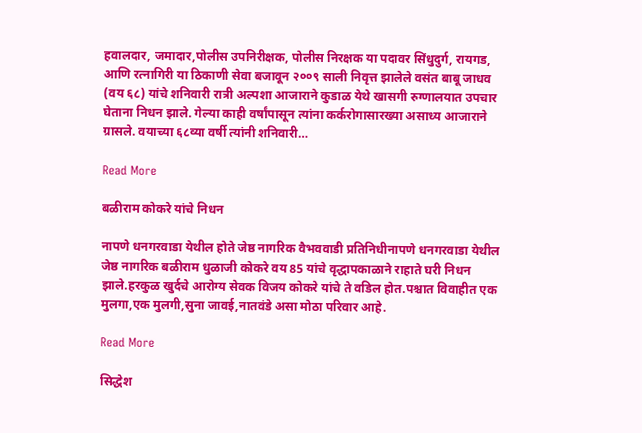हवालदार, जमादार,पोलीस उपनिरीक्षक, पोलीस निरक्षक या पदावर सिंधुदुर्ग, रायगड, आणि रत्नागिरी या ठिकाणी सेवा बजावून २००९ साली निवृत्त झालेले वसंत बाबू जाधव (वय ६८) यांचे शनिवारी रात्री अल्पशा आजाराने कुडाळ येथे खासगी रुग्णालयात उपचार घेताना निधन झाले. गेल्या काही वर्षांपासून त्यांना कर्करोगासारख्या असाध्य आजाराने ग्रासले. वयाच्या ६८व्या वर्षी त्यांनी शनिवारी…

Read More

बळीराम कोकरे यांचे निधन

नापणे धनगरवाडा येथील होते जेष्ठ नागरिक वैभववाडी प्रतिनिधीनापणे धनगरवाडा येथील जेष्ठ नागरिक बळीराम धुळाजी कोकरे वय 85 यांचे वृद्धापकाळाने राहाते घरी निधन झाले.हरकुळ खुर्दचे आरोग्य सेवक विजय कोकरे यांचे ते वडिल होत.पश्चात विवाहीत एक मुलगा,एक मुलगी,सुना जावई,नातवंडे असा मोठा परिवार आहे.

Read More

सिद्धेश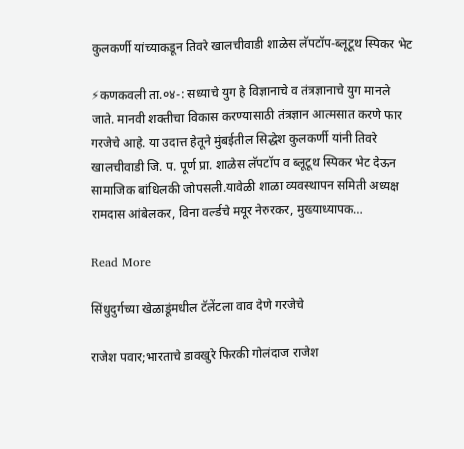कुलकर्णी यांच्याकडून तिवरे खालचीवाडी शाळेस लॅपटॉप-ब्लूटूथ स्पिकर भेट

⚡कणकवली ता.०४-: सध्याचे युग हे विज्ञानाचे व तंत्रज्ञानाचे युग मानले जाते. मानवी शक्तीचा विकास करण्यासाठी तंत्रज्ञान आत्मसात करणे फार गरजेचे आहे. या उदात्त हेतूने मुंबईतील सिद्धेश कुलकर्णी यांनी तिवरे खालचीवाडी जि. प. पूर्ण प्रा. शाळेस लॅपटॉप व ब्लूटूथ स्पिकर भेट देऊन सामाजिक बांधिलकी जोपसली.यावेळी शाळा व्यवस्थापन समिती अध्यक्ष रामदास आंबेलकर, विना वर्ल्डचे मयूर नेरुरकर, मुख्याध्यापक…

Read More

सिंधुदुर्गच्या खेळाडूंमधील टॅलेंटला वाव देणे गरजेचे

राजेश पवार;भारताचे डावखुरे फिरकी गोलंदाज राजेश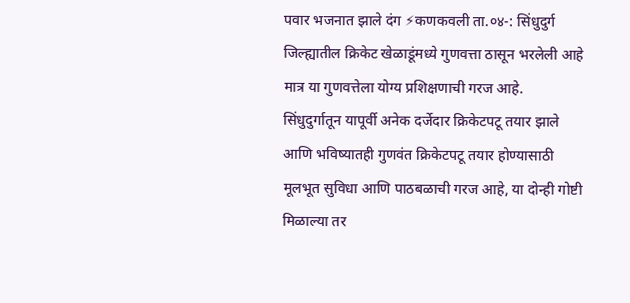पवार भजनात झाले दंग ⚡कणकवली ता.०४-: सिंधुदुर्ग जिल्ह्यातील क्रिकेट खेळाडूंमध्ये गुणवत्ता ठासून भरलेली आहे मात्र या गुणवत्तेला योग्य प्रशिक्षणाची गरज आहे. सिंधुदुर्गातून यापूर्वी अनेक दर्जेदार क्रिकेटपटू तयार झाले आणि भविष्यातही गुणवंत क्रिकेटपटू तयार होण्यासाठी मूलभूत सुविधा आणि पाठबळाची गरज आहे, या दोन्ही गोष्टी मिळाल्या तर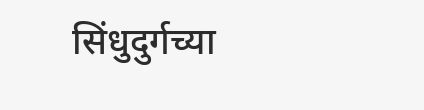सिंधुदुर्गच्या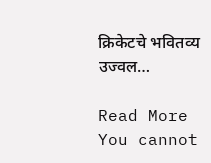क्रिकेटचे भवितव्य उज्वल…

Read More
You cannot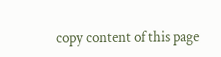copy content of this page